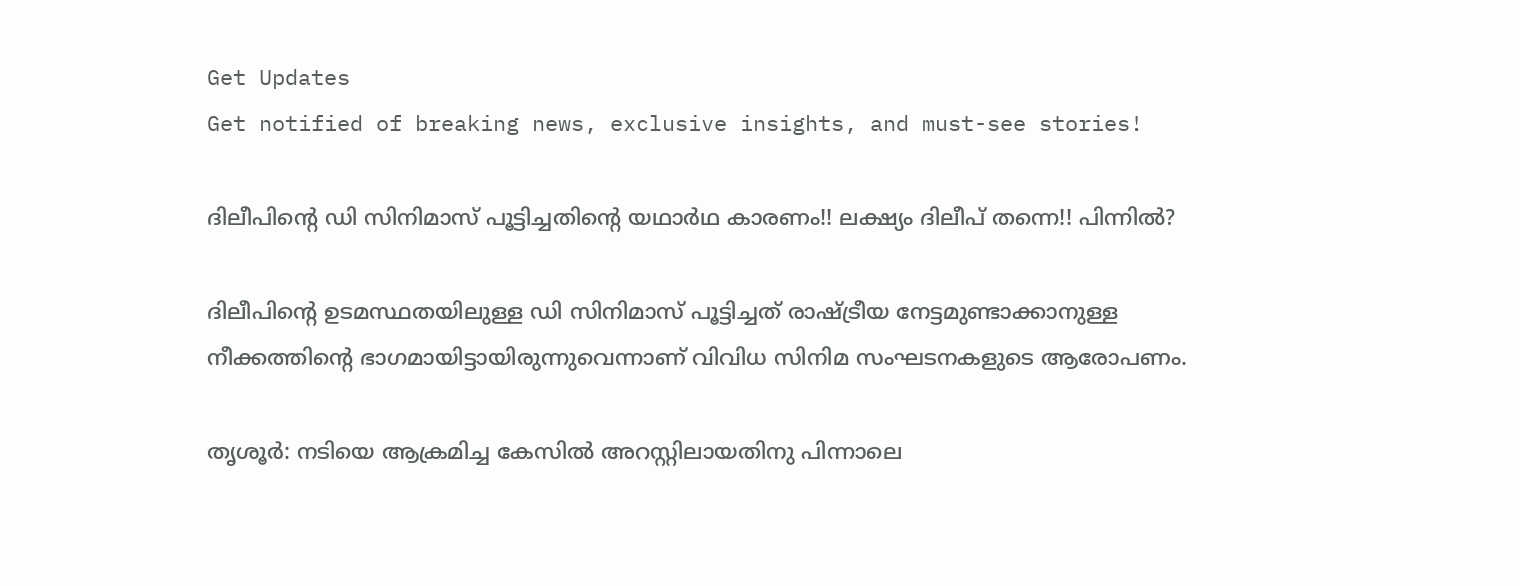Get Updates
Get notified of breaking news, exclusive insights, and must-see stories!

ദിലീപിന്റെ ഡി സിനിമാസ് പൂട്ടിച്ചതിന്റെ യഥാർഥ കാരണം!! ലക്ഷ്യം ദിലീപ് തന്നെ!! പിന്നിൽ?

ദിലീപിന്റെ ഉടമസ്ഥതയിലുള്ള ഡി സിനിമാസ് പൂട്ടിച്ചത് രാഷ്ട്രീയ നേട്ടമുണ്ടാക്കാനുള്ള നീക്കത്തിന്റെ ഭാഗമായിട്ടായിരുന്നുവെന്നാണ് വിവിധ സിനിമ സംഘടനകളുടെ ആരോപണം.

തൃശൂർ: നടിയെ ആക്രമിച്ച കേസിൽ അറസ്റ്റിലായതിനു പിന്നാലെ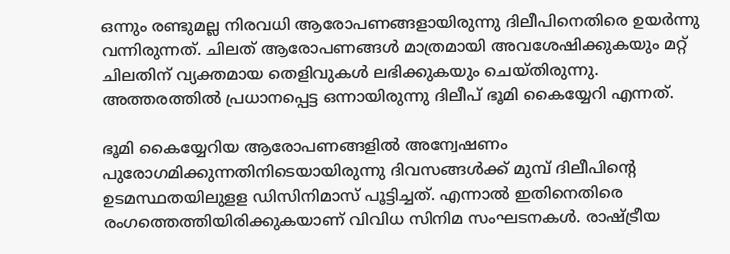ഒന്നും രണ്ടുമല്ല നിരവധി ആരോപണങ്ങളായിരുന്നു ദിലീപിനെതിരെ ഉയർന്നു വന്നിരുന്നത്. ചിലത് ആരോപണങ്ങൾ മാത്രമായി അവശേഷിക്കുകയും മറ്റ് ചിലതിന് വ്യക്തമായ തെളിവുകൾ ലഭിക്കുകയും ചെയ്തിരുന്നു. അത്തരത്തിൽ പ്രധാനപ്പെട്ട ഒന്നായിരുന്നു ദിലീപ് ഭൂമി കൈയ്യേറി എന്നത്.

ഭൂമി കൈയ്യേറിയ ആരോപണങ്ങളിൽ അന്വേഷണം പുരോഗമിക്കുന്നതിനിടെയായിരുന്നു ദിവസങ്ങള്‍ക്ക് മുമ്പ് ദിലീപിന്റെ ഉടമസ്ഥതയിലുളള ഡിസിനിമാസ് പൂട്ടിച്ചത്. എന്നാൽ ഇതിനെതിരെ രംഗത്തെത്തിയിരിക്കുകയാണ് വിവിധ സിനിമ സംഘടനകൾ. രാഷ്ട്രീയ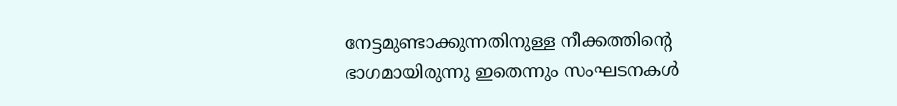നേട്ടമുണ്ടാക്കുന്നതിനുള്ള നീക്കത്തിന്റെ ഭാഗമായിരുന്നു ഇതെന്നും സംഘടനകൾ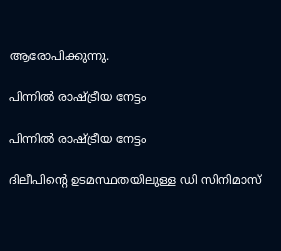ആരോപിക്കുന്നു.

പിന്നിൽ രാഷ്ട്രീയ നേട്ടം

പിന്നിൽ രാഷ്ട്രീയ നേട്ടം

ദിലീപിന്റെ ഉടമസ്ഥതയിലുള്ള ഡി സിനിമാസ്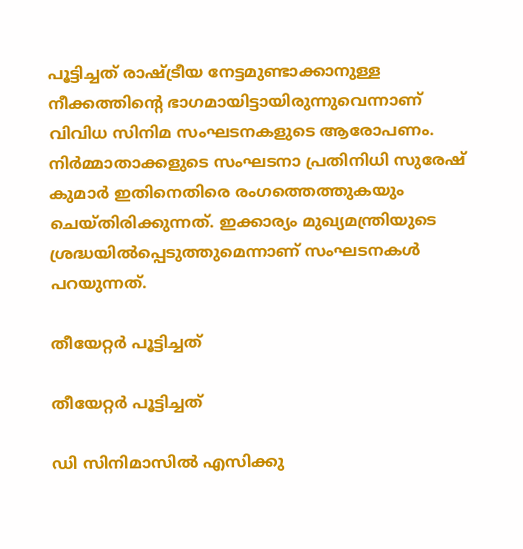പൂട്ടിച്ചത് രാഷ്ട്രീയ നേട്ടമുണ്ടാക്കാനുള്ള നീക്കത്തിന്റെ ഭാഗമായിട്ടായിരുന്നുവെന്നാണ് വിവിധ സിനിമ സംഘടനകളുടെ ആരോപണം. നിർമ്മാതാക്കളുടെ സംഘടനാ പ്രതിനിധി സുരേഷ് കുമാർ ഇതിനെതിരെ രംഗത്തെത്തുകയും ചെയ്തിരിക്കുന്നത്. ഇക്കാര്യം മുഖ്യമന്ത്രിയുടെ ശ്രദ്ധയിൽപ്പെടുത്തുമെന്നാണ് സംഘടനകൾ പറയുന്നത്.

തീയേറ്റർ പൂട്ടിച്ചത്

തീയേറ്റർ പൂട്ടിച്ചത്

ഡി സിനിമാസിൽ എസിക്കു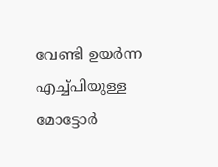വേണ്ടി ഉയർന്ന എച്ച്പിയുള്ള മോട്ടോർ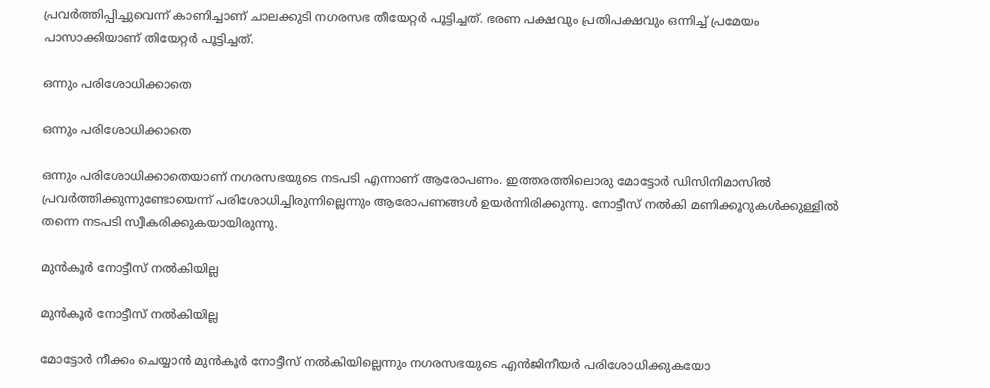പ്രവർത്തിപ്പിച്ചുവെന്ന് കാണിച്ചാണ് ചാലക്കുടി നഗരസഭ തീയേറ്റർ പൂട്ടിച്ചത്. ഭരണ പക്ഷവും പ്രതിപക്ഷവും ഒന്നിച്ച് പ്രമേയം പാസാക്കിയാണ് തിയേറ്റർ പൂട്ടിച്ചത്.

ഒന്നും പരിശോധിക്കാതെ

ഒന്നും പരിശോധിക്കാതെ

ഒന്നും പരിശോധിക്കാതെയാണ് നഗരസഭയുടെ നടപടി എന്നാണ് ആരോപണം. ഇത്തരത്തിലൊരു മോട്ടോർ ഡിസിനിമാസിൽ പ്രവർത്തിക്കുന്നുണ്ടോയെന്ന് പരിശോധിച്ചിരുന്നില്ലെന്നും ആരോപണങ്ങൾ ഉയർന്നിരിക്കുന്നു. നോട്ടീസ് നൽകി മണിക്കൂറുകൾക്കുള്ളിൽ തന്നെ നടപടി സ്വീകരിക്കുകയായിരുന്നു.

മുൻകൂർ നോട്ടീസ് നൽകിയില്ല

മുൻകൂർ നോട്ടീസ് നൽകിയില്ല

മോട്ടോർ നീക്കം ചെയ്യാൻ മുൻകൂർ നോട്ടീസ് നൽകിയില്ലെന്നും നഗരസഭയുടെ എൻജിനീയർ പരിശോധിക്കുകയോ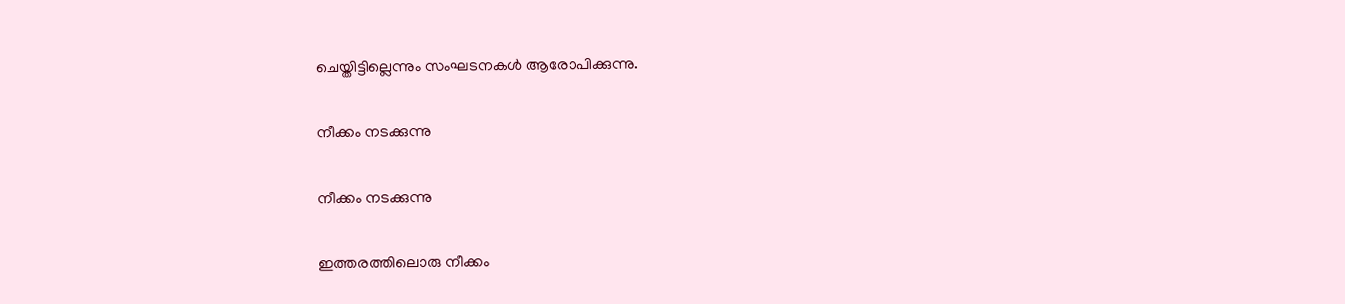ചെയ്തിട്ടില്ലെന്നും സംഘടനകൾ ആരോപിക്കുന്നു.

നീക്കം നടക്കുന്നു

നീക്കം നടക്കുന്നു

ഇത്തരത്തിലൊരു നീക്കം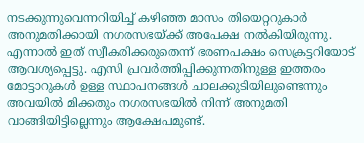നടക്കുന്നുവെന്നറിയിച്ച് കഴിഞ്ഞ മാസം തിയെറ്ററുകാർ അനുമതിക്കായി നഗരസഭയ്ക്ക് അപേക്ഷ നൽകിയിരുന്നു. എന്നാൽ ഇത് സ്വീകരിക്കരുതെന്ന് ഭരണപക്ഷം സെക്രട്ടറിയോട് ആവശ്യപ്പെട്ടു. എസി പ്രവർത്തിപ്പിക്കുന്നതിനുള്ള ഇത്തരം മോട്ടാറുകൾ ഉള്ള സ്ഥാപനങ്ങൾ ചാലക്കുടിയിലുണ്ടെന്നും അവയിൽ മിക്കതും നഗരസഭയിൽ നിന്ന് അനുമതി വാങ്ങിയിട്ടില്ലെന്നും ആക്ഷേപമുണ്ട്.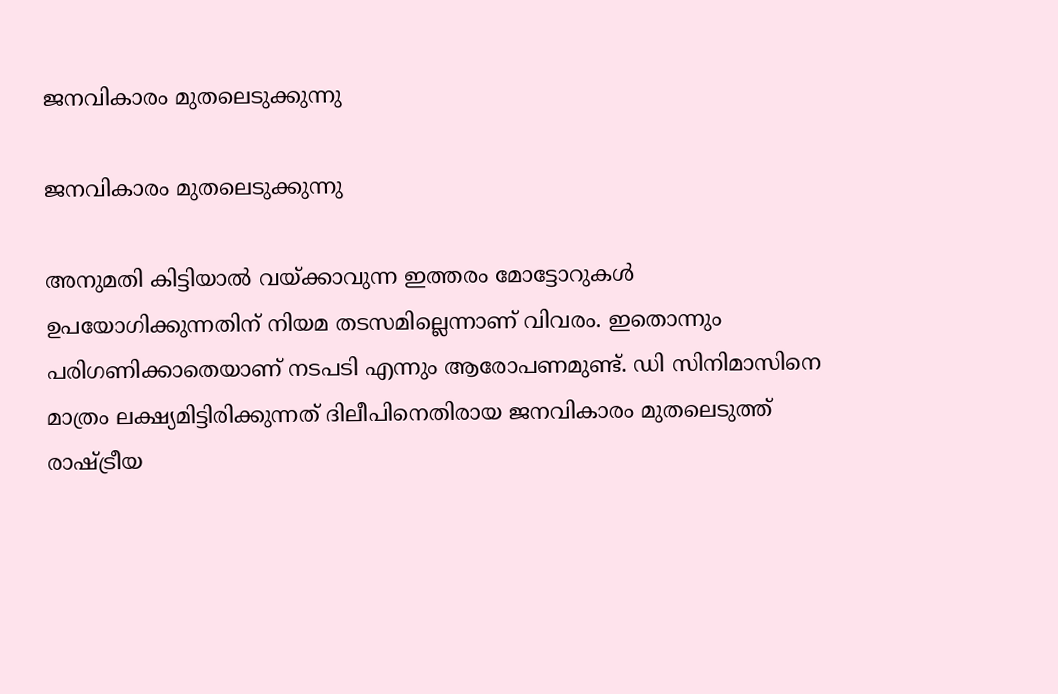ജനവികാരം മുതലെടുക്കുന്നു

ജനവികാരം മുതലെടുക്കുന്നു

അനുമതി കിട്ടിയാൽ വയ്ക്കാവുന്ന ഇത്തരം മോട്ടോറുകൾ ഉപയോഗിക്കുന്നതിന് നിയമ തടസമില്ലെന്നാണ് വിവരം. ഇതൊന്നും പരിഗണിക്കാതെയാണ് നടപടി എന്നും ആരോപണമുണ്ട്. ഡി സിനിമാസിനെ മാത്രം ലക്ഷ്യമിട്ടിരിക്കുന്നത് ദിലീപിനെതിരായ ജനവികാരം മുതലെടുത്ത് രാഷ്ട്രീയ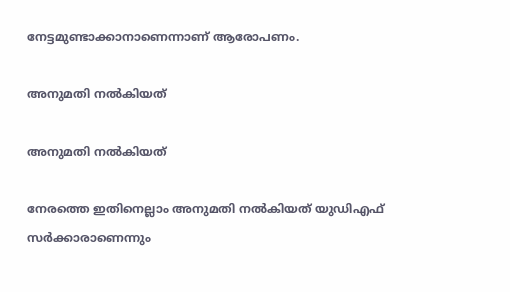നേട്ടമുണ്ടാക്കാനാണെന്നാണ് ആരോപണം.

അനുമതി നൽകിയത്

അനുമതി നൽകിയത്

നേരത്തെ ഇതിനെല്ലാം അനുമതി നൽകിയത് യുഡിഎഫ് സർക്കാരാണെന്നും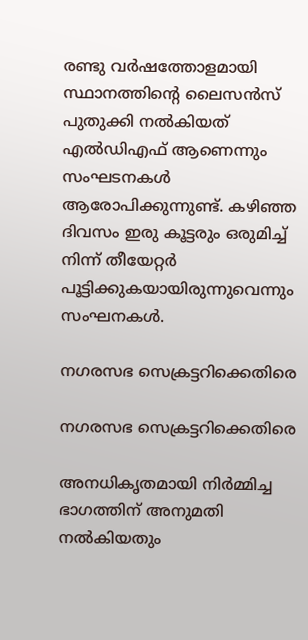രണ്ടു വർഷത്തോളമായി സ്ഥാനത്തിന്റെ ലൈസൻസ് പുതുക്കി നൽകിയത് എൽഡ‍ിഎഫ് ആണെന്നും സംഘടനകൾ ആരോപിക്കുന്നുണ്ട്. കഴിഞ്ഞ ദിവസം ഇരു കൂട്ടരും ഒരുമിച്ച് നിന്ന് തീയേറ്റർ പൂട്ടിക്കുകയായിരുന്നുവെന്നും സംഘനകൾ.

നഗരസഭ സെക്രട്ടറിക്കെതിരെ

നഗരസഭ സെക്രട്ടറിക്കെതിരെ

അനധികൃതമായി നിർമ്മിച്ച ഭാഗത്തിന് അനുമതി നൽകിയതും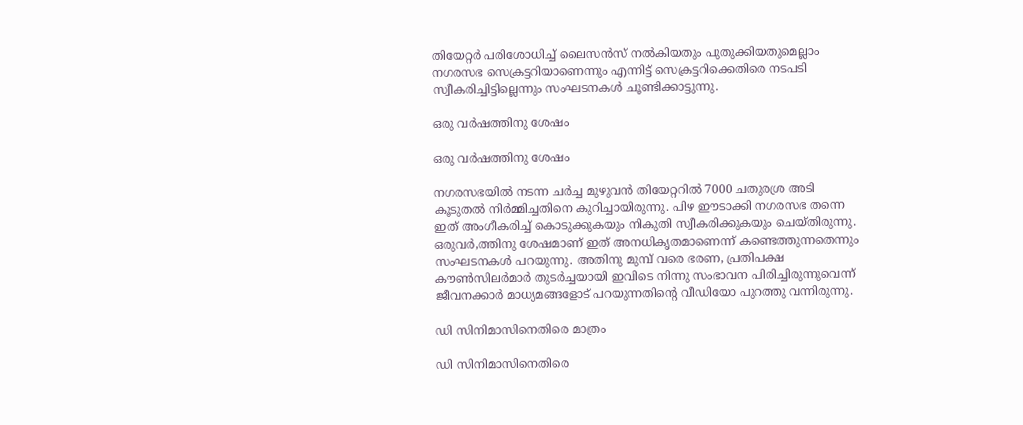തിയേറ്റർ പരിശോധിച്ച് ലൈസൻസ് നൽകിയതും പുതുക്കിയതുമെല്ലാം നഗരസഭ സെക്രട്ടറിയാണെന്നും എന്നിട്ട് സെക്രട്ടറിക്കെതിരെ നടപടി സ്വീകരിച്ചിട്ടില്ലെന്നും സംഘടനകൾ ചൂണ്ടിക്കാട്ടുന്നു.

ഒരു വർഷത്തിനു ശേഷം

ഒരു വർഷത്തിനു ശേഷം

നഗരസഭയിൽ നടന്ന ചർച്ച മുഴുവൻ തിയേറ്ററിൽ 7000 ചതുരശ്ര അടി കൂടുതൽ നിർമ്മിച്ചതിനെ കുറിച്ചായിരുന്നു. പിഴ ഈടാക്കി നഗരസഭ തന്നെ ഇത് അംഗീകരിച്ച് കൊടുക്കുകയും നികുതി സ്വീകരിക്കുകയും ചെയ്തിരുന്നു. ഒരുവർ,ത്തിനു ശേഷമാണ് ഇത് അനധികൃതമാണെന്ന് കണ്ടെത്തുന്നതെന്നും സംഘടനകൾ പറയുന്നു. അതിനു മുമ്പ് വരെ ഭരണ, പ്രതിപക്ഷ കൗൺസിലർമാർ തുടർച്ചയായി ഇവിടെ നിന്നു സംഭാവന പിരിച്ചിരുന്നുവെന്ന് ജീവനക്കാർ മാധ്യമങ്ങളോട് പറയുന്നതിന്റെ വീഡിയോ പുറത്തു വന്നിരുന്നു.

ഡി സിനിമാസിനെതിരെ മാത്രം

ഡി സിനിമാസിനെതിരെ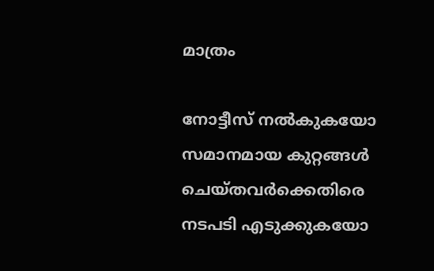മാത്രം

നോട്ടീസ് നൽകുകയോ സമാനമായ കുറ്റങ്ങൾ ചെയ്തവർക്കെതിരെ നടപടി എടുക്കുകയോ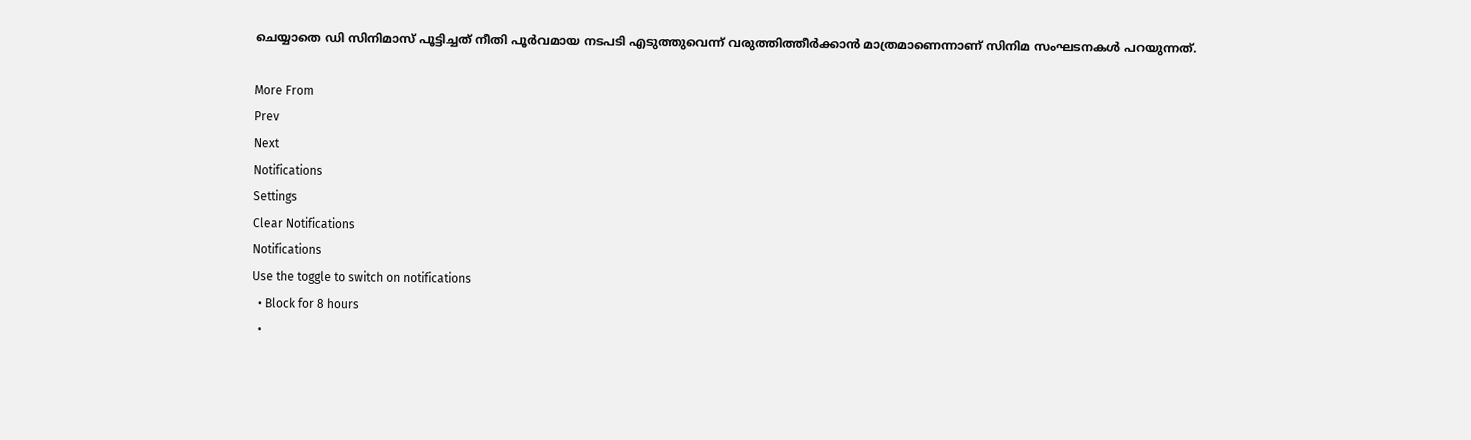ചെയ്യാതെ ഡി സിനിമാസ് പൂട്ടിച്ചത് നീതി പൂർവമായ നടപടി എടുത്തുവെന്ന് വരുത്തിത്തീർക്കാൻ മാത്രമാണെന്നാണ് സിനിമ സംഘടനകൾ പറയുന്നത്.

More From
Prev
Next
Notifications
Settings
Clear Notifications
Notifications
Use the toggle to switch on notifications
  • Block for 8 hours
  •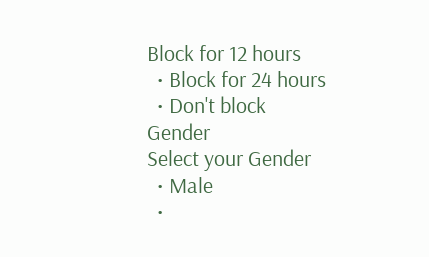Block for 12 hours
  • Block for 24 hours
  • Don't block
Gender
Select your Gender
  • Male
  •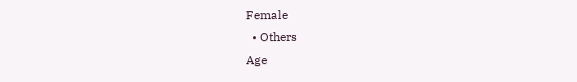Female
  • Others
Age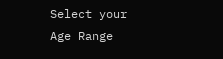Select your Age Range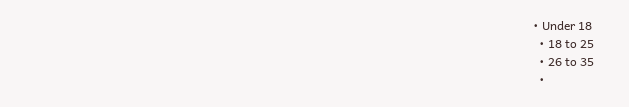• Under 18
  • 18 to 25
  • 26 to 35
  •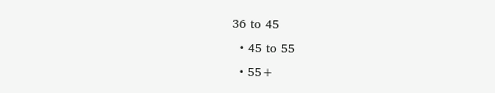36 to 45
  • 45 to 55
  • 55+